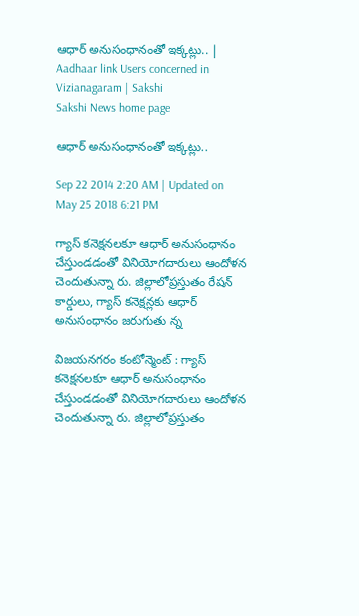ఆధార్ అనుసంధానంతో ఇక్కట్లు.. | Aadhaar link Users concerned in Vizianagaram | Sakshi
Sakshi News home page

ఆధార్ అనుసంధానంతో ఇక్కట్లు..

Sep 22 2014 2:20 AM | Updated on May 25 2018 6:21 PM

గ్యాస్ కనెక్షనలకూ ఆధార్ అనుసంధానం చేస్తుండడంతో వినియోగదారులు ఆందోళన చెందుతున్నా రు. జిల్లాలోప్రస్తుతం రేషన్ కార్డులు, గ్యాస్ కనెక్షన్లకు ఆధార్ అనుసంధానం జరుగుతు న్న

విజయనగరం కంటోన్మెంట్ : గ్యాస్ కనెక్షనలకూ ఆధార్ అనుసంధానం చేస్తుండడంతో వినియోగదారులు ఆందోళన చెందుతున్నా రు. జిల్లాలోప్రస్తుతం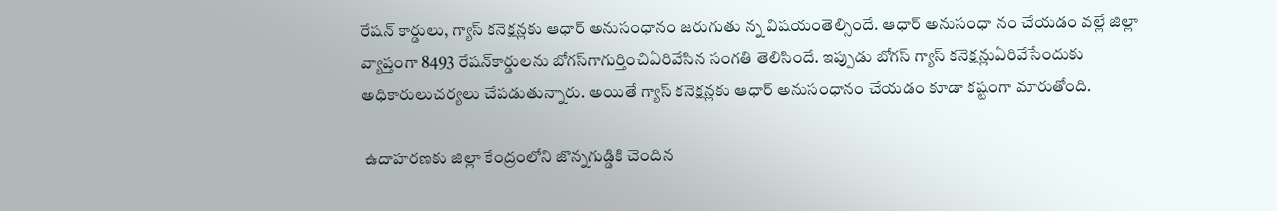రేషన్ కార్డులు, గ్యాస్ కనెక్షన్లకు ఆధార్ అనుసంధానం జరుగుతు న్న విషయంతెల్సిందే. ఆధార్ అనుసంధా నం చేయడం వల్లే జిల్లా వ్యాప్తంగా 8493 రేషన్‌కార్డులను బోగస్‌గాగుర్తించిఏరివేసిన సంగతి తెలిసిందే. ఇప్పుడు బోగస్ గ్యాస్ కనెక్షన్లుఏరివేసేందుకు అధికారులుచర్యలు చేపడుతున్నారు. అయితే గ్యాస్ కనెక్షన్లకు ఆధార్ అనుసంధానం చేయడం కూడా కష్టంగా మారుతోంది.

 ఉదాహరణకు జిల్లా కేంద్రంలోని జొన్నగుడ్డికి చెందిన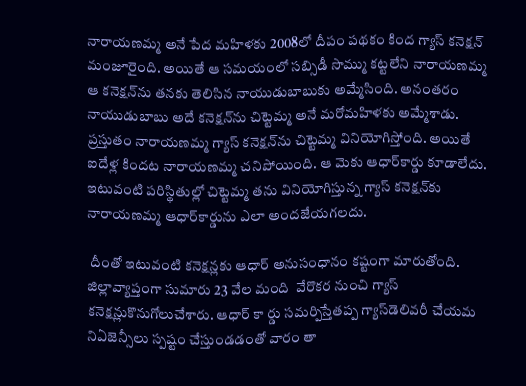నారాయణమ్మ అనే పేద మహిళకు 2008లో దీపం పథకం కింద గ్యాస్ కనెక్షన్ మంజూరైంది. అయితే ఆ సమయంలో సబ్సిడీ సొమ్ము కట్టలేని నారాయణమ్మ ఆ కనెక్షన్‌ను తనకు తెలిసిన నాయుడుబాబుకు అమ్మేసింది. అనంతరం నాయుడుబాబు అదే కనెక్షన్‌ను చిట్టెమ్మ అనే మరోమహిళకు అమ్మేశాడు. ప్రస్తుతం నారాయణమ్మ గ్యాస్ కనెక్షన్‌ను చిట్టెమ్మ వినియోగిస్తోంది. అయితే ఐదేళ్ల కిందట నారాయణమ్మ చనిపోయింది. ఆ మెకు ఆధార్‌కార్డు కూడాలేదు. ఇటువంటి పరిస్థితుల్లో చిట్టెమ్మ తను వినియోగిస్తున్న గ్యాస్ కనెక్షన్‌కు నారాయణమ్మ ఆధార్‌కార్డును ఎలా అందజేయగలదు.

 దీంతో ఇటువంటి కనెక్షన్లకు ఆధార్ అనుసంధానం కష్టంగా మారుతోంది. జిల్లావ్యాప్తంగా సుమారు 23 వేల మంది  వేరొకర నుంచి గ్యాస్ కనెక్షన్లుకొనుగోలుచేశారు. ఆధార్ కా ర్డు సమర్పిస్తేతప్ప గ్యాస్‌డెలివరీ చేయమ నిఏజెన్సీలు స్పష్టం చేస్తుండడంతో వారం తా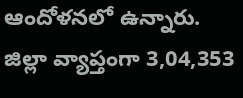ఆందోళనలో ఉన్నారు. జిల్లా వ్యాప్తంగా 3,04,353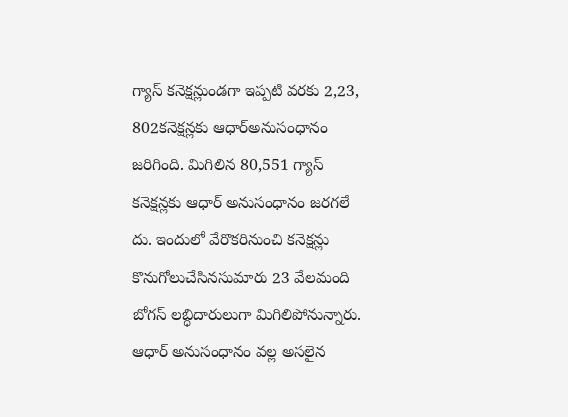గ్యాస్ కనెక్షన్లుండగా ఇప్పటి వరకు 2,23, 802కనెక్షన్లకు ఆధార్‌అనుసంధానం జరిగింది. మిగిలిన 80,551 గ్యాస్ కనెక్షన్లకు ఆధార్ అనుసంధానం జరగలే దు. ఇందులో వేరొకరినుంచి కనెక్షన్లు కొనుగోలుచేసినసుమారు 23 వేలమంది బోగస్ లబ్ధిదారులుగా మిగిలిపోనున్నారు. ఆధార్ అనుసంధానం వల్ల అసలైన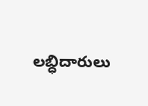లబ్ధిదారులు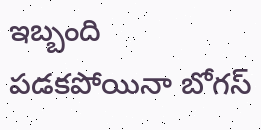ఇబ్బంది పడకపోయినా బోగస్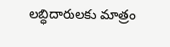లబ్ధిదారులకు మాత్రం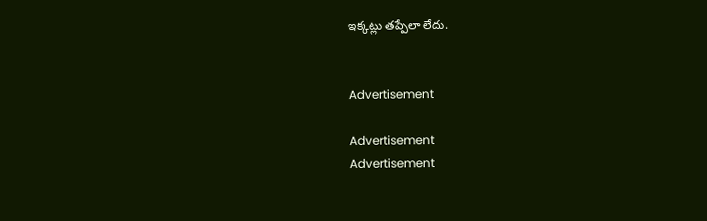ఇక్కట్లు తప్పేలా లేదు.


Advertisement

Advertisement
Advertisement